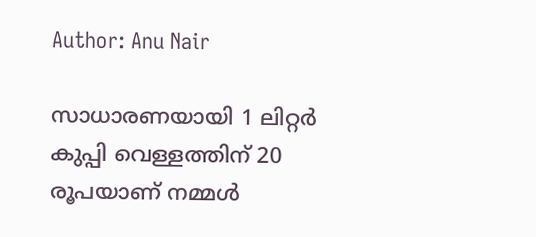Author: Anu Nair

സാധാരണയായി 1 ലിറ്റർ കുപ്പി വെള്ളത്തിന് 20 രൂപയാണ് നമ്മൾ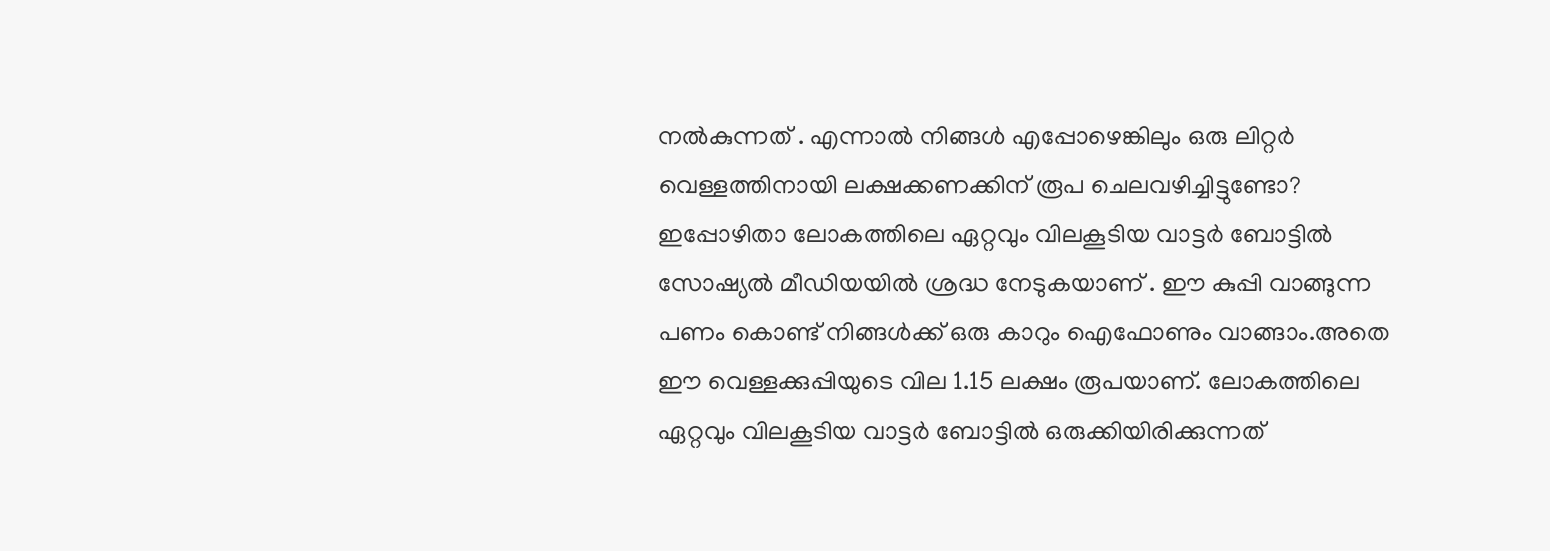നൽകുന്നത് . എന്നാൽ നിങ്ങൾ എപ്പോഴെങ്കിലും ഒരു ലിറ്റർ വെള്ളത്തിനായി ലക്ഷക്കണക്കിന് രൂപ ചെലവഴിച്ചിട്ടുണ്ടോ? ഇപ്പോഴിതാ ലോകത്തിലെ ഏറ്റവും വിലകൂടിയ വാട്ടർ ബോട്ടിൽ സോഷ്യൽ മീഡിയയിൽ ശ്രദ്ധ നേടുകയാണ് . ഈ കുപ്പി വാങ്ങുന്ന പണം കൊണ്ട് നിങ്ങൾക്ക് ഒരു കാറും ഐഫോണും വാങ്ങാം.അതെ ഈ വെള്ളക്കുപ്പിയുടെ വില 1.15 ലക്ഷം രൂപയാണ്. ലോകത്തിലെ ഏറ്റവും വിലകൂടിയ വാട്ടർ ബോട്ടിൽ ഒരുക്കിയിരിക്കുന്നത്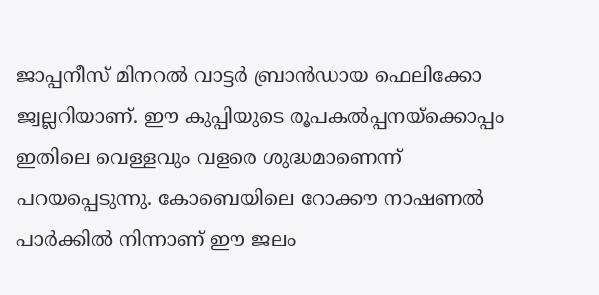ജാപ്പനീസ് മിനറൽ വാട്ടർ ബ്രാൻഡായ ഫെലിക്കോ ജ്വല്ലറിയാണ്. ഈ കുപ്പിയുടെ രൂപകൽപ്പനയ്‌ക്കൊപ്പം ഇതിലെ വെള്ളവും വളരെ ശുദ്ധമാണെന്ന് പറയപ്പെടുന്നു. കോബെയിലെ റോക്കൗ നാഷണൽ പാർക്കിൽ നിന്നാണ് ഈ ജലം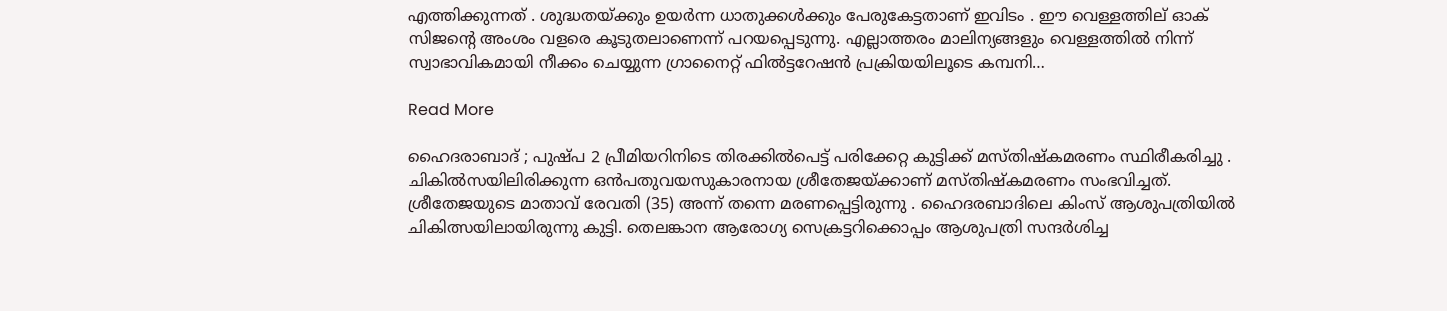എത്തിക്കുന്നത് . ശുദ്ധതയ്ക്കും ഉയർന്ന ധാതുക്കൾക്കും പേരുകേട്ടതാണ് ഇവിടം . ഈ വെള്ളത്തില് ഓക് സിജൻ്റെ അംശം വളരെ കൂടുതലാണെന്ന് പറയപ്പെടുന്നു. എല്ലാത്തരം മാലിന്യങ്ങളും വെള്ളത്തിൽ നിന്ന് സ്വാഭാവികമായി നീക്കം ചെയ്യുന്ന ഗ്രാനൈറ്റ് ഫിൽട്ടറേഷൻ പ്രക്രിയയിലൂടെ കമ്പനി…

Read More

ഹൈദരാബാദ് ; പുഷ്പ 2 പ്രീമിയറിനിടെ തിരക്കില്‍പെട്ട് പരിക്കേറ്റ കുട്ടിക്ക് മസ്തിഷ്കമരണം സ്ഥിരീകരിച്ചു . ചികില്‍സയിലിരിക്കുന്ന ഒന്‍പതുവയസുകാരനായ ശ്രീതേജയ്ക്കാണ് മസ്തിഷ്കമരണം സംഭവിച്ചത്. ശ്രീതേജയുടെ മാതാവ് രേവതി (35) അന്ന് തന്നെ മരണപ്പെട്ടിരുന്നു . ഹൈദരബാദിലെ കിംസ് ആശുപത്രിയിൽ ചികിത്സയിലായിരുന്നു കുട്ടി. തെലങ്കാന ആരോഗ്യ സെക്രട്ടറിക്കൊപ്പം ആശുപത്രി സന്ദർശിച്ച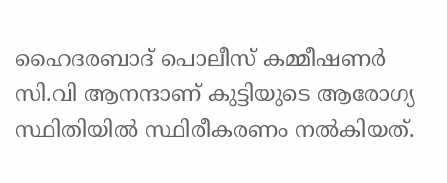ഹൈദരബാദ് പൊലീസ് കമ്മീഷണർ സി.വി ആനന്ദാണ് കുട്ടിയുടെ ആരോഗ്യ സ്ഥിതിയിൽ സ്ഥിരീകരണം നൽകിയത്.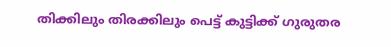തിക്കിലും തിരക്കിലും പെട്ട് കുട്ടിക്ക് ഗുരുതര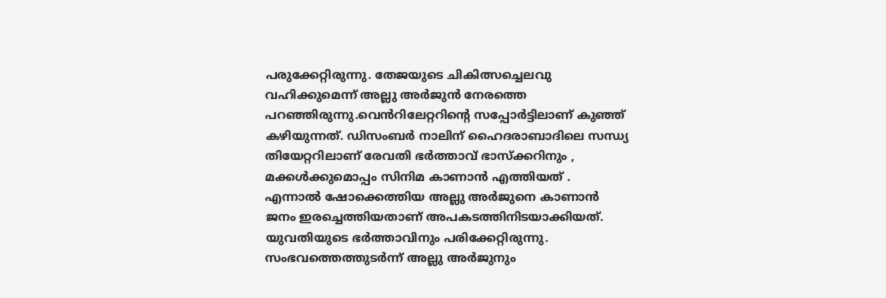പരുക്കേറ്റിരുന്നു. തേജയുടെ ചികിത്സച്ചെലവു വഹിക്കുമെന്ന് അല്ലു അര്‍ജുന്‍ നേരത്തെ പറഞ്ഞിരുന്നു.വെൻറിലേറ്ററിന്റെ സപ്പോർട്ടിലാണ് കുഞ്ഞ് കഴിയുന്നത്. ഡിസംബർ നാലിന് ഹൈദരാബാദിലെ സന്ധ്യ തിയേറ്ററിലാണ് രേവതി ഭർത്താവ് ഭാസ്ക്കറിനും , മക്കൾക്കുമൊപ്പം സിനിമ കാണാൻ എത്തിയത് . എന്നാൽ ഷോക്കെത്തിയ അല്ലു അർജുനെ കാണാൻ ജനം ഇരച്ചെത്തിയതാണ് അപകടത്തിനിടയാക്കിയത്. യുവതിയുടെ ഭര്‍ത്താവിനും പരിക്കേറ്റിരുന്നു. സംഭവത്തെത്തുടർന്ന് അല്ലു അർജുനും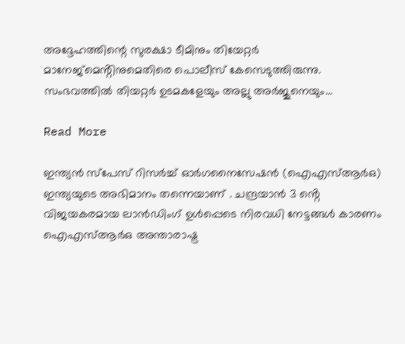അദ്ദേഹത്തിന്റെ സുരക്ഷാ ടീമിനും തിയേറ്റർ മാനേജ്‌മെൻ്റിനുമെതിരെ പൊലീസ് കേസെടുത്തിരുന്നു. സംഭവത്തില്‍ തിയറ്റര്‍ ഉടമകളേയും അല്ലു അര്‍ജുനെയും…

Read More

ഇന്ത്യൻ സ്‌പേസ് റിസർച്ച് ഓർഗനൈസേഷൻ (ഐഎസ്ആർഒ) ഇന്ത്യയുടെ അഭിമാനം തന്നെയാണ് . ചന്ദ്രയാൻ 3 ൻ്റെ വിജയകരമായ ലാൻഡിംഗ് ഉൾപ്പെടെ നിരവധി നേട്ടങ്ങൾ കാരണം ഐഎസ്ആർഒ അന്താരാഷ്ട്ര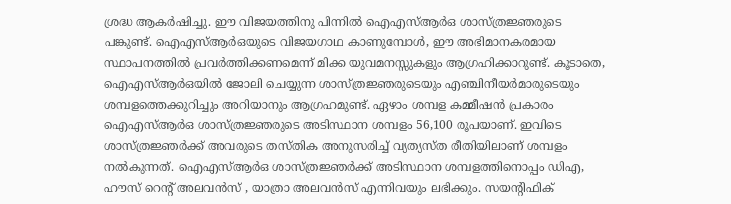ശ്രദ്ധ ആകർഷിച്ചു. ഈ വിജയത്തിനു പിന്നിൽ ഐഎസ്ആർഒ ശാസ്ത്രജ്ഞരുടെ പങ്കുണ്ട്. ഐഎസ്ആർഒയുടെ വിജയഗാഥ കാണുമ്പോൾ, ഈ അഭിമാനകരമായ സ്ഥാപനത്തിൽ പ്രവർത്തിക്കണമെന്ന് മിക്ക യുവമനസ്സുകളും ആഗ്രഹിക്കാറുണ്ട്. കൂടാതെ, ഐഎസ്ആർഒയിൽ ജോലി ചെയ്യുന്ന ശാസ്ത്രജ്ഞരുടെയും എഞ്ചിനീയർമാരുടെയും ശമ്പളത്തെക്കുറിച്ചും അറിയാനും ആഗ്രഹമുണ്ട്. ഏഴാം ശമ്പള കമ്മീഷൻ പ്രകാരം ഐഎസ്ആർഒ ശാസ്ത്രജ്ഞരുടെ അടിസ്ഥാന ശമ്പളം 56,100 രൂപയാണ്. ഇവിടെ ശാസ്ത്രജ്ഞർക്ക് അവരുടെ തസ്തിക അനുസരിച്ച് വ്യത്യസ്ത രീതിയിലാണ് ശമ്പളം നൽകുന്നത്. ഐഎസ്ആർഒ ശാസ്ത്രജ്ഞർക്ക് അടിസ്ഥാന ശമ്പളത്തിനൊപ്പം ഡിഎ, ഹൗസ് റെൻ്റ് അലവൻസ് , യാത്രാ അലവൻസ് എന്നിവയും ലഭിക്കും. സയൻ്റിഫിക്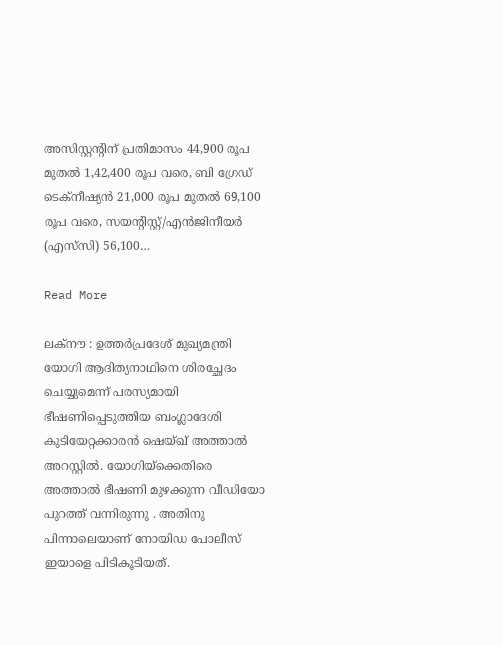അസിസ്റ്റൻ്റിന് പ്രതിമാസം 44,900 രൂപ മുതൽ 1,42,400 രൂപ വരെ, ബി ഗ്രേഡ് ടെക്‌നീഷ്യൻ 21,000 രൂപ മുതൽ 69,100 രൂപ വരെ, സയൻ്റിസ്റ്റ്/എൻജിനീയർ (എസ്‌സി) 56,100…

Read More

ലക്നൗ : ഉത്തർപ്രദേശ് മുഖ്യമന്ത്രി യോഗി ആദിത്യനാഥിനെ ശിരച്ഛേദം ചെയ്യുമെന്ന് പരസ്യമായി ഭീഷണിപ്പെടുത്തിയ ബംഗ്ലാദേശി കുടിയേറ്റക്കാരൻ ഷെയ്ഖ് അത്താൽ അറസ്റ്റിൽ. യോഗിയ്ക്കെതിരെ അത്താൽ ഭീഷണി മുഴക്കുന്ന വീഡിയോ പുറത്ത് വന്നിരുന്നു . അതിനു പിന്നാലെയാണ് നോയിഡ പോലീസ് ഇയാളെ പിടികൂടിയത്.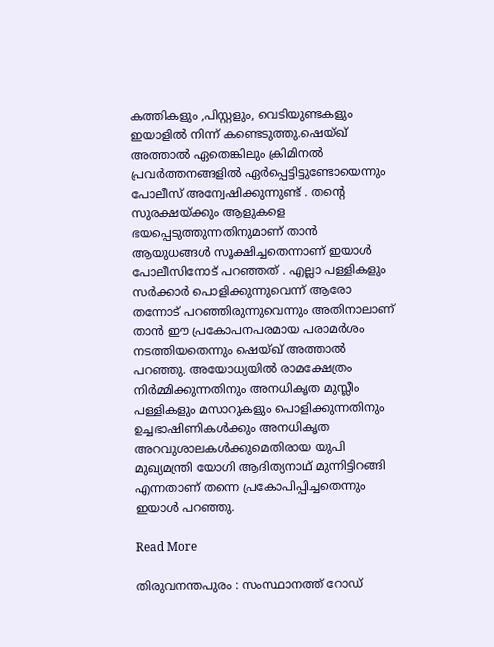കത്തികളും ,പിസ്റ്റളും, വെടിയുണ്ടകളും ഇയാളിൽ നിന്ന് കണ്ടെടുത്തു.ഷെയ്ഖ് അത്താൽ ഏതെങ്കിലും ക്രിമിനൽ പ്രവർത്തനങ്ങളിൽ ഏർപ്പെട്ടിട്ടുണ്ടോയെന്നും പോലീസ് അന്വേഷിക്കുന്നുണ്ട് . തൻ്റെ സുരക്ഷയ്ക്കും ആളുകളെ ഭയപ്പെടുത്തുന്നതിനുമാണ് താൻ ആയുധങ്ങൾ സൂക്ഷിച്ചതെന്നാണ് ഇയാൾ പോലീസിനോട് പറഞ്ഞത് . എല്ലാ പള്ളികളും സർക്കാർ പൊളിക്കുന്നുവെന്ന് ആരോ തന്നോട് പറഞ്ഞിരുന്നുവെന്നും അതിനാലാണ് താൻ ഈ പ്രകോപനപരമായ പരാമർശം നടത്തിയതെന്നും ഷെയ്ഖ് അത്താൽ പറഞ്ഞു. അയോധ്യയിൽ രാമക്ഷേത്രം നിർമ്മിക്കുന്നതിനും അനധികൃത മുസ്ലീം പള്ളികളും മസാറുകളും പൊളിക്കുന്നതിനും ഉച്ചഭാഷിണികൾക്കും അനധികൃത അറവുശാലകൾക്കുമെതിരായ യുപി മുഖ്യമന്ത്രി യോഗി ആദിത്യനാഥ് മുന്നിട്ടിറങ്ങി എന്നതാണ് തന്നെ പ്രകോപിപ്പിച്ചതെന്നും ഇയാൾ പറഞ്ഞു.

Read More

തിരുവനന്തപുരം : സംസ്ഥാനത്ത് റോഡ്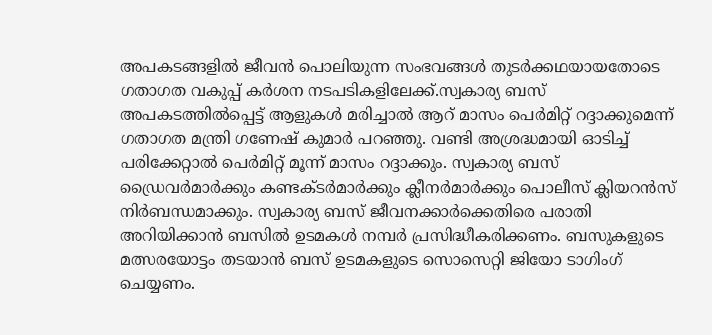അപകടങ്ങളില്‍ ജീവന്‍ പൊലിയുന്ന സംഭവങ്ങള്‍ തുടര്‍ക്കഥയായതോടെ ഗതാഗത വകുപ്പ് കര്‍ശന നടപടികളിലേക്ക്.സ്വകാര്യ ബസ് അപകടത്തില്‍പ്പെട്ട് ആളുകള്‍ മരിച്ചാല്‍ ആറ് മാസം പെര്‍മിറ്റ് റദ്ദാക്കുമെന്ന് ഗതാഗത മന്ത്രി ഗണേഷ് കുമാര്‍ പറഞ്ഞു. വണ്ടി അശ്രദ്ധമായി ഓടിച്ച് പരിക്കേറ്റാല്‍ പെര്‍മിറ്റ് മൂന്ന് മാസം റദ്ദാക്കും. സ്വകാര്യ ബസ് ഡ്രൈവര്‍മാര്‍ക്കും കണ്ടക്ടര്‍മാര്‍ക്കും ക്ലീനര്‍മാര്‍ക്കും പൊലീസ് ക്ലിയറന്‍സ് നിര്‍ബന്ധമാക്കും. സ്വകാര്യ ബസ് ജീവനക്കാര്‍ക്കെതിരെ പരാതി അറിയിക്കാന്‍ ബസില്‍ ഉടമകള്‍ നമ്പര്‍ പ്രസിദ്ധീകരിക്കണം. ബസുകളുടെ മത്സരയോട്ടം തടയാന്‍ ബസ് ഉടമകളുടെ സൊസെറ്റി ജിയോ ടാഗിംഗ് ചെയ്യണം.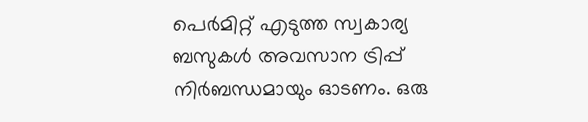പെര്‍മിറ്റ് എടുത്ത സ്വകാര്യ ബസുകള്‍ അവസാന ട്രിപ്പ് നിര്‍ബന്ധമായും ഓടണം. ഒരു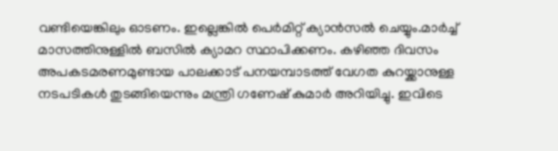വണ്ടിയെങ്കിലും ഓടണം. ഇല്ലെങ്കില്‍ പെര്‍മിറ്റ് ക്യാന്‍സല്‍ ചെയ്യും.മാര്‍ച്ച് മാസത്തിനുള്ളില്‍ ബസില്‍ ക്യാമറ സ്ഥാപിക്കണം. കഴിഞ്ഞ ദിവസം അപകടമരണമുണ്ടായ പാലക്കാട് പനയമ്പാടത്ത് വേഗത കുറയ്ക്കാനുള്ള നടപടികള്‍ തുടങ്ങിയെന്നും മന്ത്രി ഗണേഷ് കുമാര്‍ അറിയിച്ചു. ഇവിടെ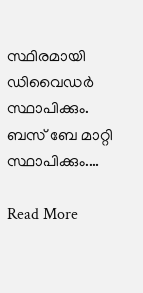സ്ഥിരമായി ഡിവൈഡര്‍ സ്ഥാപിക്കും. ബസ് ബേ മാറ്റി സ്ഥാപിക്കും.…

Read More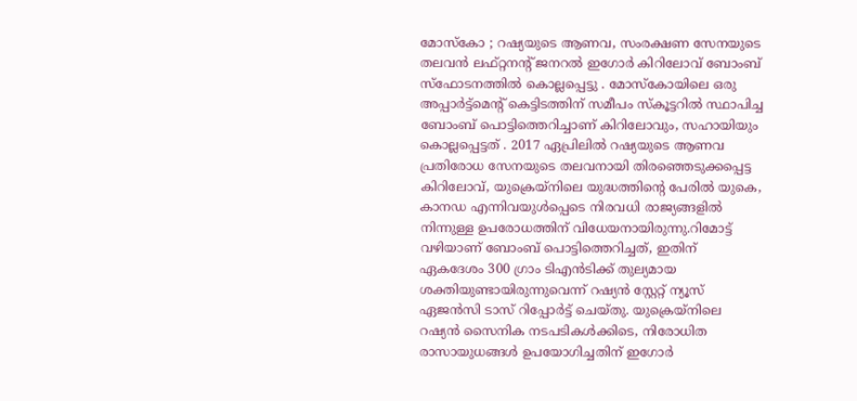മോസ്‌കോ ; റഷ്യയുടെ ആണവ, സംരക്ഷണ സേനയുടെ തലവൻ ലഫ്റ്റനൻ്റ് ജനറൽ ഇഗോർ കിറിലോവ് ബോംബ് സ്ഫോടനത്തിൽ കൊല്ലപ്പെട്ടു . മോസ്‌കോയിലെ ഒരു അപ്പാർട്ട്‌മെൻ്റ് കെട്ടിടത്തിന് സമീപം സ്‌കൂട്ടറിൽ സ്ഥാപിച്ച ബോംബ് പൊട്ടിത്തെറിച്ചാണ് കിറിലോവും, സഹായിയും കൊല്ലപ്പെട്ടത് . 2017 ഏപ്രിലിൽ റഷ്യയുടെ ആണവ പ്രതിരോധ സേനയുടെ തലവനായി തിരഞ്ഞെടുക്കപ്പെട്ട കിറിലോവ്, യുക്രെയ്നിലെ യുദ്ധത്തിന്റെ പേരിൽ യുകെ, കാനഡ എന്നിവയുൾപ്പെടെ നിരവധി രാജ്യങ്ങളിൽ നിന്നുള്ള ഉപരോധത്തിന് വിധേയനായിരുന്നു.റിമോട്ട് വഴിയാണ് ബോംബ് പൊട്ടിത്തെറിച്ചത്, ഇതിന് ഏകദേശം 300 ഗ്രാം ടിഎൻടിക്ക് തുല്യമായ ശക്തിയുണ്ടായിരുന്നുവെന്ന് റഷ്യൻ സ്റ്റേറ്റ് ന്യൂസ് ഏജൻസി ടാസ് റിപ്പോർട്ട് ചെയ്തു. യുക്രെയ്നിലെ റഷ്യൻ സൈനിക നടപടികൾക്കിടെ, നിരോധിത രാസായുധങ്ങൾ ഉപയോഗിച്ചതിന് ഇഗോർ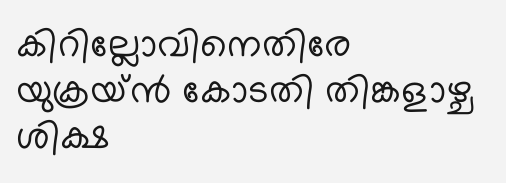കിറില്ലോവിനെതിരേ യുക്രയ്ൻ കോടതി തിങ്കളാഴ്ച ശിക്ഷ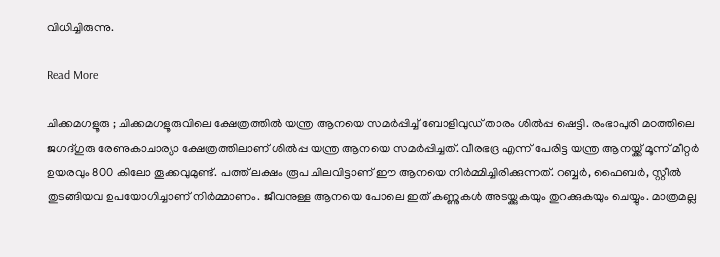വിധിച്ചിരുന്നു.

Read More

ചിക്കമഗളൂരു ; ചിക്കമഗളൂരുവിലെ ക്ഷേത്രത്തില്‍ യന്ത്ര ആനയെ സമര്‍പ്പിച്ച് ബോളിവുഡ് താരം ശില്‍പ്പ ഷെട്ടി. രംഭാപുരി മഠത്തിലെ ജഗദ്ഗുരു രേണുകാചാര്യാ ക്ഷേത്രത്തിലാണ് ശില്‍പ്പ യന്ത്ര ആനയെ സമര്‍പ്പിച്ചത്. വീരഭദ്ര എന്ന് പേരിട്ട യന്ത്ര ആനയ്ക്ക് മൂന്ന് മീറ്റര്‍ ഉയരവും 800 കിലോ തൂക്കവുമുണ്ട്. പത്ത് ലക്ഷം രൂപ ചിലവിട്ടാണ് ഈ ആനയെ നിര്‍മ്മിച്ചിരിക്കുന്നത്. റബ്ബര്‍, ഫൈബര്‍, സ്റ്റീല്‍ തുടങ്ങിയവ ഉപയോഗിച്ചാണ് നിര്‍മ്മാണം. ജീവനുള്ള ആനയെ പോലെ ഇത് കണ്ണുകള്‍ അടയ്ക്കുകയും തുറക്കുകയും ചെയ്യും. മാത്രമല്ല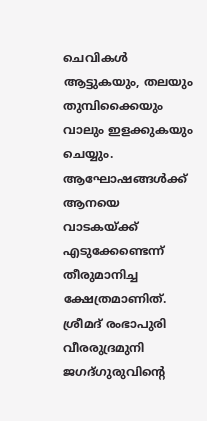ചെവികള്‍ ആട്ടുകയും, തലയും തുമ്പിക്കൈയും വാലും ഇളക്കുകയും ചെയ്യും. ആഘോഷങ്ങള്‍ക്ക് ആനയെ വാടകയ്ക്ക് എടുക്കേണ്ടെന്ന് തീരുമാനിച്ച ക്ഷേത്രമാണിത്. ശ്രീമദ് രംഭാപുരി വീരരുദ്രമുനി ജഗദ്ഗുരുവിന്റെ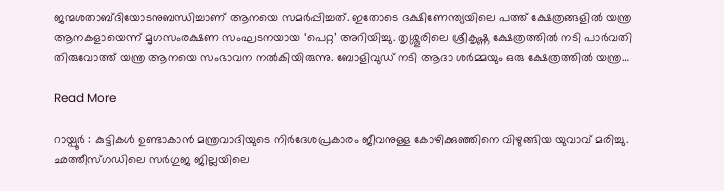ജന്മശതാബ്ദിയോടനുബന്ധിച്ചാണ് ആനയെ സമര്‍പ്പിച്ചത്. ഇതോടെ ദക്ഷിണേന്ത്യയിലെ പത്ത് ക്ഷേത്രങ്ങളില്‍ യന്ത്ര ആനകളായെന്ന് മൃഗസംരക്ഷണ സംഘടനയായ ‘പെറ്റ’ അറിയിച്ചു. തൃശ്ശൂരിലെ ശ്രീകൃഷ്ണ ക്ഷേത്രത്തില്‍ നടി പാര്‍വതി തിരുവോത്ത് യന്ത്ര ആനയെ സംഭാവന നല്‍കിയിരുന്നു. ബോളിവുഡ് നടി ആദാ ശര്‍മ്മയും ഒരു ക്ഷേത്രത്തില്‍ യന്ത്ര…

Read More

റായ്പൂർ : കുട്ടികൾ ഉണ്ടാകാൻ മന്ത്രവാദിയുടെ നിർദേശപ്രകാരം ജീവനുള്ള കോഴിക്കുഞ്ഞിനെ വിഴുങ്ങിയ യുവാവ് മരിച്ചു. ഛത്തീസ്ഗഡിലെ സർഗുജ ജില്ലയിലെ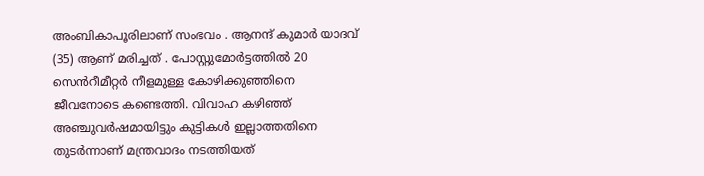അംബികാപൂരിലാണ് സംഭവം . ആനന്ദ് കുമാർ യാദവ് (35) ആണ് മരിച്ചത് . പോസ്റ്റുമോർട്ടത്തിൽ 20 സെൻറീമീറ്റർ നീളമുള്ള കോഴിക്കുഞ്ഞിനെ ജീവനോടെ കണ്ടെത്തി. വിവാഹ കഴിഞ്ഞ് അഞ്ചുവർഷമായിട്ടും കുട്ടികൾ ഇല്ലാത്തതിനെ തുടർന്നാണ് മന്ത്രവാദം നടത്തിയത്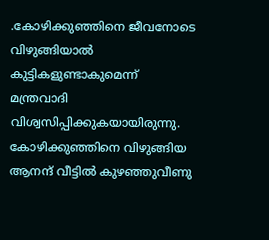.കോഴിക്കുഞ്ഞിനെ ജീവനോടെ വിഴുങ്ങിയാൽ കുട്ടികളുണ്ടാകുമെന്ന് മന്ത്രവാദി വിശ്വസിപ്പിക്കുകയായിരുന്നു. കോഴിക്കുഞ്ഞിനെ വിഴുങ്ങിയ ആനന്ദ് വീട്ടിൽ കുഴഞ്ഞുവീണു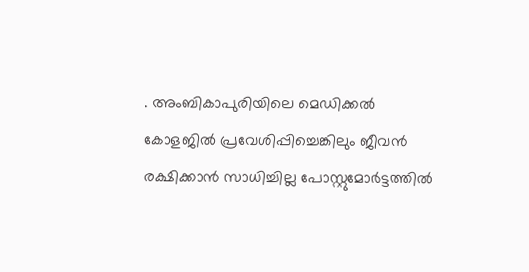. അംബികാപുരിയിലെ മെഡിക്കൽ കോളജിൽ പ്രവേശിപ്പിച്ചെങ്കിലും ജീവൻ രക്ഷിക്കാൻ സാധിച്ചില്ല പോസ്റ്റുമോർട്ടത്തിൽ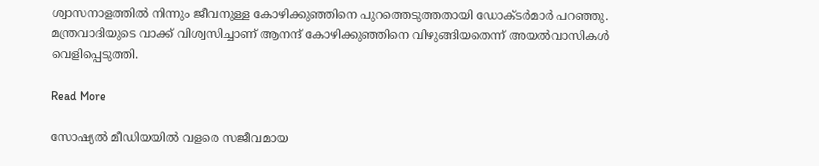ശ്വാസനാളത്തിൽ നിന്നും ജീവനുള്ള കോഴിക്കുഞ്ഞിനെ പുറത്തെടുത്തതായി ഡോക്ടർമാർ പറഞ്ഞു. മന്ത്രവാദിയുടെ വാക്ക് വിശ്വസിച്ചാണ് ആനന്ദ് കോഴിക്കുഞ്ഞിനെ വിഴുങ്ങിയതെന്ന് അയൽവാസികൾ വെളിപ്പെടുത്തി.

Read More

സോഷ്യൽ മീഡിയയിൽ വളരെ സജീവമായ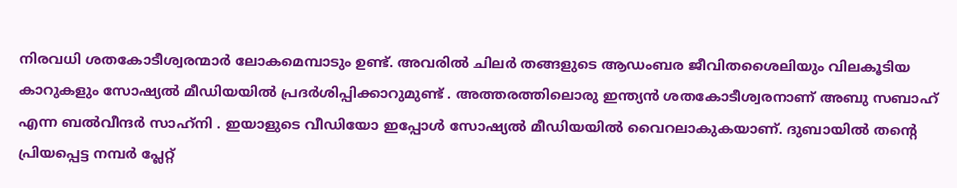നിരവധി ശതകോടീശ്വരന്മാർ ലോകമെമ്പാടും ഉണ്ട്. അവരിൽ ചിലർ തങ്ങളുടെ ആഡംബര ജീവിതശൈലിയും വിലകൂടിയ കാറുകളും സോഷ്യൽ മീഡിയയിൽ പ്രദർശിപ്പിക്കാറുമുണ്ട് . അത്തരത്തിലൊരു ഇന്ത്യൻ ശതകോടീശ്വരനാണ് അബു സബാഹ് എന്ന ബൽവീന്ദർ സാഹ്‌നി . ഇയാളുടെ വീഡിയോ ഇപ്പോൾ സോഷ്യൽ മീഡിയയിൽ വൈറലാകുകയാണ്. ദുബായിൽ തൻ്റെ പ്രിയപ്പെട്ട നമ്പർ പ്ലേറ്റ്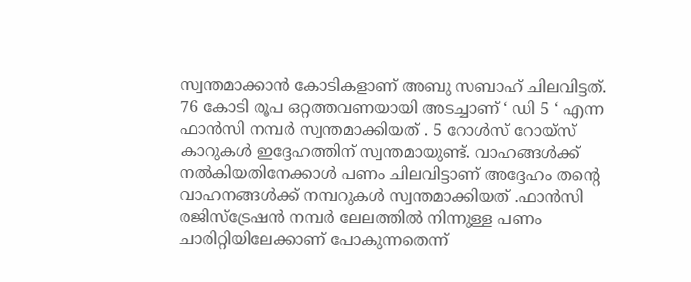സ്വന്തമാക്കാൻ കോടികളാണ് അബു സബാഹ് ചിലവിട്ടത്. 76 കോടി രൂപ ഒറ്റത്തവണയായി അടച്ചാണ് ‘ ഡി 5 ‘ എന്ന ഫാൻസി നമ്പർ സ്വന്തമാക്കിയത് . 5 റോൾസ് റോയ്സ് കാറുകൾ ഇദ്ദേഹത്തിന് സ്വന്തമായുണ്ട്. വാഹങ്ങൾക്ക് നൽകിയതിനേക്കാൾ പണം ചിലവിട്ടാണ് അദ്ദേഹം തന്റെ വാഹനങ്ങൾക്ക് നമ്പറുകൾ സ്വന്തമാക്കിയത് .ഫാൻസി രജിസ്ട്രേഷൻ നമ്പർ ലേലത്തിൽ നിന്നുള്ള പണം ചാരിറ്റിയിലേക്കാണ് പോകുന്നതെന്ന്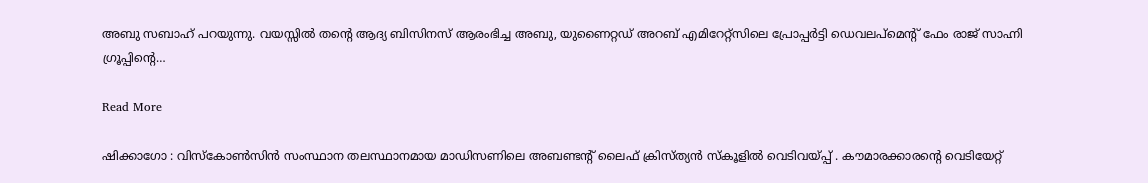അബു സബാഹ് പറയുന്നു. വയസ്സിൽ തൻ്റെ ആദ്യ ബിസിനസ് ആരംഭിച്ച അബു, യുണൈറ്റഡ് അറബ് എമിറേറ്റ്‌സിലെ പ്രോപ്പർട്ടി ഡെവലപ്‌മെൻ്റ് ഫേം രാജ് സാഹ്നി ഗ്രൂപ്പിൻ്റെ…

Read More

ഷിക്കാഗോ : വിസ്കോൺസിൻ സംസ്ഥാന തലസ്ഥാനമായ മാഡിസണിലെ അബണ്ടന്‍റ് ലൈഫ് ക്രിസ്ത്യൻ സ്കൂളിൽ വെടിവയ്പ്പ് . കൗമാരക്കാരന്റെ വെടിയേറ്റ്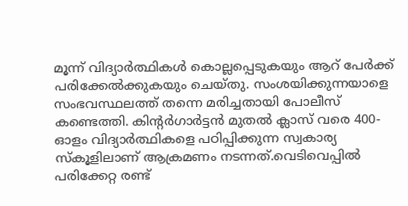മൂന്ന് വിദ്യാർത്ഥികൾ കൊല്ലപ്പെടുകയും ആറ് പേർക്ക് പരിക്കേൽക്കുകയും ചെയ്തു. സംശയിക്കുന്നയാളെ സംഭവസ്ഥലത്ത് തന്നെ മരിച്ചതായി പോലീസ് കണ്ടെത്തി. കിൻ്റർഗാർട്ടൻ മുതൽ ക്ലാസ് വരെ 400-ഓളം വിദ്യാർത്ഥികളെ പഠിപ്പിക്കുന്ന സ്വകാര്യ സ്‌കൂളിലാണ് ആക്രമണം നടന്നത്.വെടിവെപ്പിൽ പരിക്കേറ്റ രണ്ട്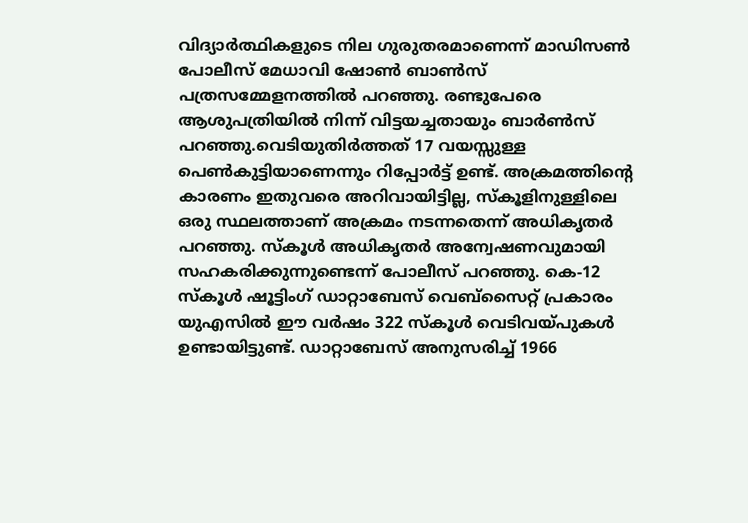വിദ്യാർത്ഥികളുടെ നില ഗുരുതരമാണെന്ന് മാഡിസൺ പോലീസ് മേധാവി ഷോൺ ബാൺസ് പത്രസമ്മേളനത്തിൽ പറഞ്ഞു. രണ്ടുപേരെ ആശുപത്രിയിൽ നിന്ന് വിട്ടയച്ചതായും ബാർൺസ് പറഞ്ഞു.വെടിയുതിർത്തത് 17 വയസ്സുള്ള പെൺകുട്ടിയാണെന്നും റിപ്പോർട്ട് ഉണ്ട്. അക്രമത്തിൻ്റെ കാരണം ഇതുവരെ അറിവായിട്ടില്ല, സ്‌കൂളിനുള്ളിലെ ഒരു സ്ഥലത്താണ് അക്രമം നടന്നതെന്ന് അധികൃതർ പറഞ്ഞു. സ്കൂൾ അധികൃതർ അന്വേഷണവുമായി സഹകരിക്കുന്നുണ്ടെന്ന് പോലീസ് പറഞ്ഞു. കെ-12 സ്‌കൂൾ ഷൂട്ടിംഗ് ഡാറ്റാബേസ് വെബ്‌സൈറ്റ് പ്രകാരം യുഎസിൽ ഈ വർഷം 322 സ്‌കൂൾ വെടിവയ്പുകൾ ഉണ്ടായിട്ടുണ്ട്. ഡാറ്റാബേസ് അനുസരിച്ച് 1966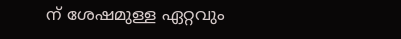ന് ശേഷമുള്ള ഏറ്റവും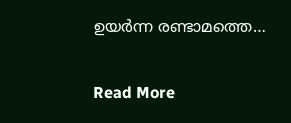ഉയർന്ന രണ്ടാമത്തെ…

Read More